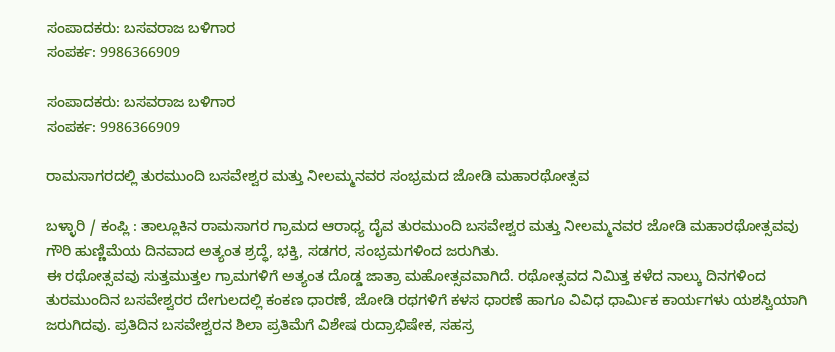ಸಂಪಾದಕರು: ಬಸವರಾಜ ಬಳಿಗಾರ
ಸಂಪರ್ಕ: 9986366909

ಸಂಪಾದಕರು: ಬಸವರಾಜ ಬಳಿಗಾರ
ಸಂಪರ್ಕ: 9986366909

ರಾಮಸಾಗರದಲ್ಲಿ ತುರಮುಂದಿ ಬಸವೇಶ್ವರ ಮತ್ತು ನೀಲಮ್ಮನವರ ಸಂಭ್ರಮದ ಜೋಡಿ ಮಹಾರಥೋತ್ಸವ

ಬಳ್ಳಾರಿ / ಕಂಪ್ಲಿ : ತಾಲ್ಲೂಕಿನ ರಾಮಸಾಗರ ಗ್ರಾಮದ ಆರಾಧ್ಯ ದೈವ ತುರಮುಂದಿ ಬಸವೇಶ್ವರ ಮತ್ತು ನೀಲಮ್ಮನವರ ಜೋಡಿ ಮಹಾರಥೋತ್ಸವವು ಗೌರಿ ಹುಣ್ಣಿಮೆಯ ದಿನವಾದ ಅತ್ಯಂತ ಶ್ರದ್ಧೆ, ಭಕ್ತಿ, ಸಡಗರ, ಸಂಭ್ರಮಗಳಿಂದ ಜರುಗಿತು.
ಈ ರಥೋತ್ಸವವು ಸುತ್ತಮುತ್ತಲ ಗ್ರಾಮಗಳಿಗೆ ಅತ್ಯಂತ ದೊಡ್ಡ ಜಾತ್ರಾ ಮಹೋತ್ಸವವಾಗಿದೆ. ರಥೋತ್ಸವದ ನಿಮಿತ್ತ ಕಳೆದ ನಾಲ್ಕು ದಿನಗಳಿಂದ ತುರಮುಂದಿನ ಬಸವೇಶ್ವರರ ದೇಗುಲದಲ್ಲಿ ಕಂಕಣ ಧಾರಣೆ, ಜೋಡಿ ರಥಗಳಿಗೆ ಕಳಸ ಧಾರಣೆ ಹಾಗೂ ವಿವಿಧ ಧಾರ್ಮಿಕ ಕಾರ್ಯಗಳು ಯಶಸ್ವಿಯಾಗಿ ಜರುಗಿದವು. ಪ್ರತಿದಿನ ಬಸವೇಶ್ವರನ ಶಿಲಾ ಪ್ರತಿಮೆಗೆ ವಿಶೇಷ ರುದ್ರಾಭಿಷೇಕ, ಸಹಸ್ರ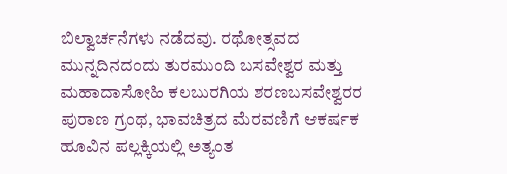ಬಿಲ್ವಾರ್ಚನೆಗಳು ನಡೆದವು. ರಥೋತ್ಸವದ ಮುನ್ನದಿನದಂದು ತುರಮುಂದಿ ಬಸವೇಶ್ವರ ಮತ್ತು ಮಹಾದಾಸೋಹಿ ಕಲಬುರಗಿಯ ಶರಣಬಸವೇಶ್ವರರ ಪುರಾಣ ಗ್ರಂಥ, ಭಾವಚಿತ್ರದ ಮೆರವಣಿಗೆ ಆಕರ್ಷಕ ಹೂವಿನ ಪಲ್ಲಕ್ಕಿಯಲ್ಲಿ ಅತ್ಯಂತ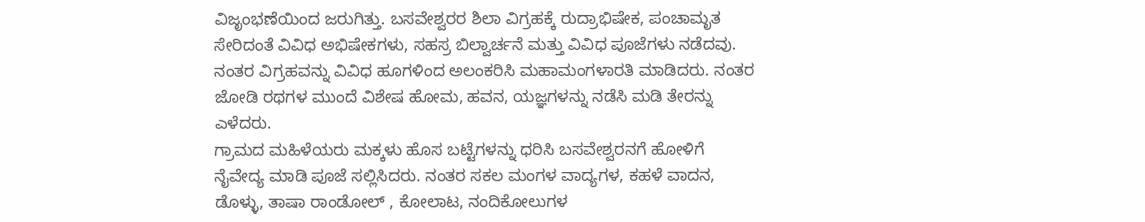ವಿಜೃಂಭಣೆಯಿಂದ ಜರುಗಿತ್ತು. ಬಸವೇಶ್ವರರ ಶಿಲಾ ವಿಗ್ರಹಕ್ಕೆ ರುದ್ರಾಭಿಷೇಕ, ಪಂಚಾಮೃತ ಸೇರಿದಂತೆ ವಿವಿಧ ಅಭಿಷೇಕಗಳು, ಸಹಸ್ರ ಬಿಲ್ವಾರ್ಚನೆ ಮತ್ತು ವಿವಿಧ ಪೂಜೆಗಳು ನಡೆದವು. ನಂತರ ವಿಗ್ರಹವನ್ನು ವಿವಿಧ ಹೂಗಳಿಂದ ಅಲಂಕರಿಸಿ ಮಹಾಮಂಗಳಾರತಿ ಮಾಡಿದರು. ನಂತರ ಜೋಡಿ ರಥಗಳ ಮುಂದೆ ವಿಶೇಷ ಹೋಮ, ಹವನ, ಯಜ್ಞಗಳನ್ನು ನಡೆಸಿ ಮಡಿ ತೇರನ್ನು ಎಳೆದರು.
ಗ್ರಾಮದ ಮಹಿಳೆಯರು ಮಕ್ಕಳು ಹೊಸ ಬಟ್ಟೆಗಳನ್ನು ಧರಿಸಿ ಬಸವೇಶ್ವರನಗೆ ಹೋಳಿಗೆ ನೈವೇದ್ಯ ಮಾಡಿ ಪೂಜೆ ಸಲ್ಲಿಸಿದರು. ನಂತರ ಸಕಲ ಮಂಗಳ ವಾದ್ಯಗಳ, ಕಹಳೆ ವಾದನ, ಡೊಳ್ಳು, ತಾಷಾ ರಾಂಡೋಲ್ , ಕೋಲಾಟ, ನಂದಿಕೋಲುಗಳ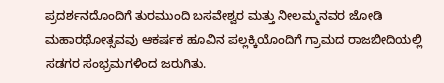ಪ್ರದರ್ಶನದೊಂದಿಗೆ ತುರಮುಂದಿ ಬಸವೇಶ್ವರ ಮತ್ತು ನೀಲಮ್ಮನವರ ಜೋಡಿ ಮಹಾರಥೋತ್ಸವವು ಆಕರ್ಷಕ ಹೂವಿನ ಪಲ್ಲಕ್ಕಿಯೊಂದಿಗೆ ಗ್ರಾಮದ ರಾಜಬೀದಿಯಲ್ಲಿ ಸಡಗರ ಸಂಭ್ರಮಗಳಿಂದ ಜರುಗಿತು.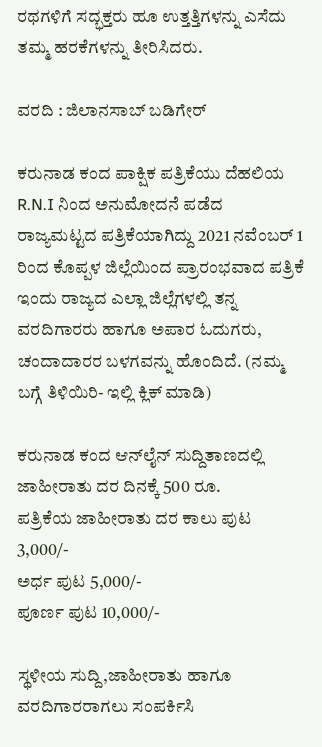ರಥಗಳಿಗೆ ಸದ್ಭಕ್ತರು ಹೂ ಉತ್ತತ್ತಿಗಳನ್ನು ಎಸೆದು ತಮ್ಮ ಹರಕೆಗಳನ್ನು ತೀರಿಸಿದರು.

ವರದಿ : ಜಿಲಾನಸಾಬ್ ಬಡಿಗೇರ್

ಕರುನಾಡ ಕಂದ ಪಾಕ್ಷಿಕ ಪತ್ರಿಕೆಯು ದೆಹಲಿಯ R.N.I ನಿಂದ ಅನುಮೋದನೆ ಪಡೆದ ರಾಜ್ಯಮಟ್ಟದ ಪತ್ರಿಕೆಯಾಗಿದ್ದು 2021 ನವೆಂಬರ್ 1 ರಿಂದ ಕೊಪ್ಪಳ ಜಿಲ್ಲೆಯಿಂದ ಪ್ರಾರಂಭವಾದ ಪತ್ರಿಕೆ ಇಂದು ರಾಜ್ಯದ ಎಲ್ಲಾ ಜಿಲ್ಲೆಗಳಲ್ಲಿ ತನ್ನ ವರದಿಗಾರರು ಹಾಗೂ ಅಪಾರ ಓದುಗರು, ಚಂದಾದಾರರ ಬಳಗವನ್ನು ಹೊಂದಿದೆ. (ನಮ್ಮ ಬಗ್ಗೆ ತಿಳಿಯಿರಿ- ಇಲ್ಲಿ ಕ್ಲಿಕ್‌ ಮಾಡಿ)

ಕರುನಾಡ ಕಂದ ಆನ್‌ಲೈನ್‌ ಸುದ್ದಿತಾಣದಲ್ಲಿ ಜಾಹೀರಾತು ದರ ದಿನಕ್ಕೆ 500 ರೂ.
ಪತ್ರಿಕೆಯ ಜಾಹೀರಾತು ದರ ಕಾಲು ಪುಟ 3,000/-
ಅರ್ಧ ಪುಟ 5,000/-
ಪೂರ್ಣ ಪುಟ 10,000/-

ಸ್ಥಳೀಯ ಸುದ್ದಿ,ಜಾಹೀರಾತು ಹಾಗೂ ವರದಿಗಾರರಾಗಲು ಸಂಪರ್ಕಿಸಿ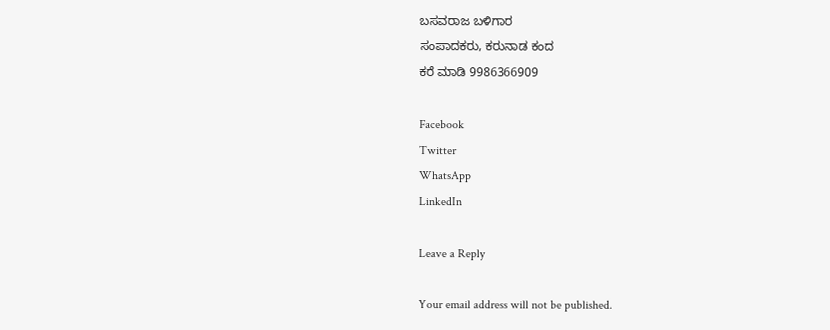ಬಸವರಾಜ ಬಳಿಗಾರ
ಸಂಪಾದಕರು, ಕರುನಾಡ ಕಂದ
ಕರೆ ಮಾಡಿ 9986366909

Facebook
Twitter
WhatsApp
LinkedIn

Leave a Reply

Your email address will not be published.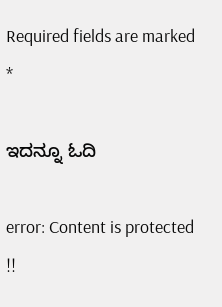Required fields are marked *

ಇದನ್ನೂ ಓದಿ

error: Content is protected !!